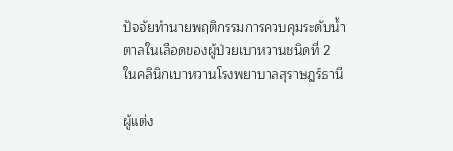ปัจจัยทำนายพฤติกรรมการควบคุมระดับน้ำตาลในเลือดของผู้ป่วยเบาหวานชนิดที่ 2 ในคลินิกเบาหวานโรงพยาบาลสุราษฎร์ธานี

ผู้แต่ง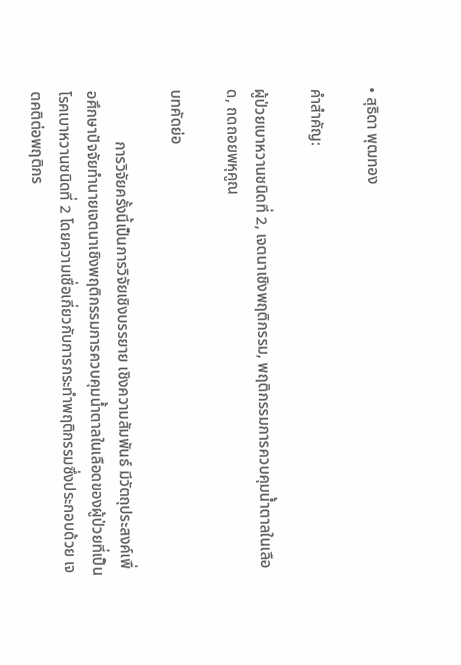• สุธิดา พุฒทอง

คำสำคัญ:

ผู้ป่วยเบาหวานชนิดที่ 2, เจตนาเชิงพฤติกรรม, พฤติกรรมการควบคุมน้ำตาลในเลือด, ถดถอยพหุคูณ

บทคัดย่อ

             การวิจัยครั้งนี้เป็นการวิจัยเชิงบรรยาย เชิงความสัมพันธ์ มีวัตถุประสงค์เพื่อศึกษาปัจจัยทำนายเจตนาเชิงพฤติกรรมการควบคุมน้ำตาลในเลือดของผู้ป่วยที่เป็นโรคเบาหวานชนิดที่ 2 โดยความเชื่อเกี่ยวกับการกระทำพฤติกรรมซึ่งประกอบด้วย เจตคติต่อพฤติกร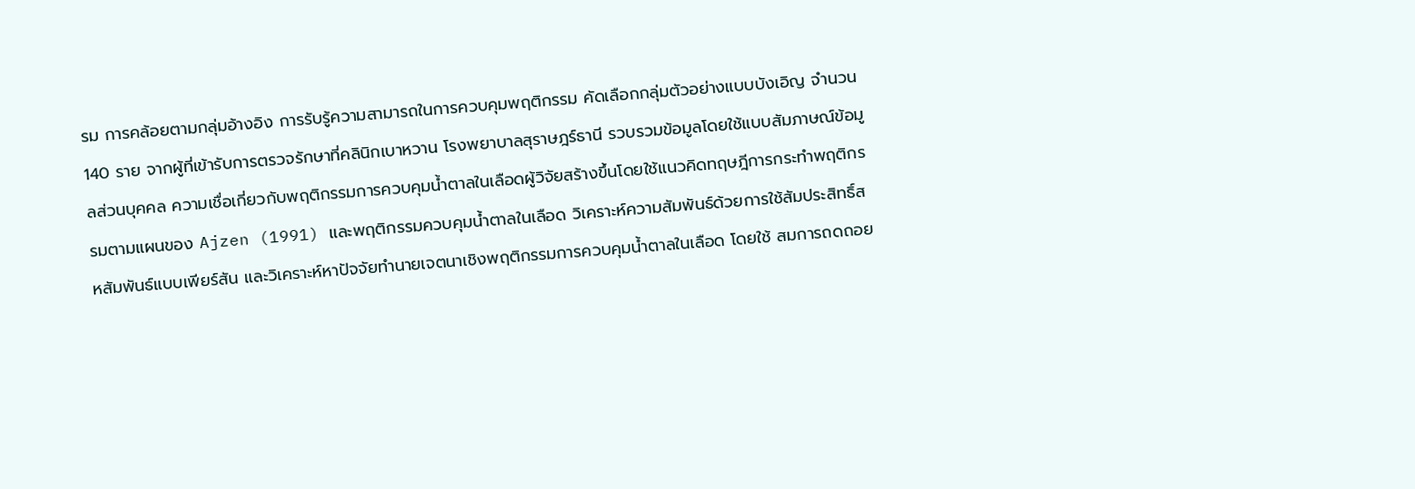รม การคล้อยตามกลุ่มอ้างอิง การรับรู้ความสามารถในการควบคุมพฤติกรรม คัดเลือกกลุ่มตัวอย่างแบบบังเอิญ จำนวน 140 ราย จากผู้ที่เข้ารับการตรวจรักษาที่คลินิกเบาหวาน โรงพยาบาลสุราษฎร์ธานี รวบรวมข้อมูลโดยใช้แบบสัมภาษณ์ข้อมูลส่วนบุคคล ความเชื่อเกี่ยวกับพฤติกรรมการควบคุมน้ำตาลในเลือดผู้วิจัยสร้างขึ้นโดยใช้แนวคิดทฤษฎีการกระทำพฤติกรรมตามแผนของ Ajzen (1991) และพฤติกรรมควบคุมน้ำตาลในเลือด วิเคราะห์ความสัมพันธ์ด้วยการใช้สัมประสิทธิ์สหสัมพันธ์แบบเพียร์สัน และวิเคราะห์หาปัจจัยทำนายเจตนาเชิงพฤติกรรมการควบคุมน้ำตาลในเลือด โดยใช้ สมการถดถอย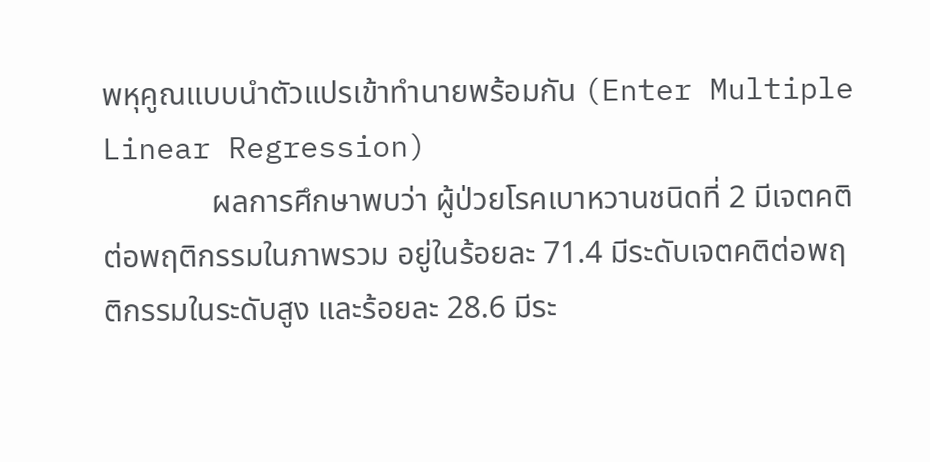พหุคูณแบบนำตัวแปรเข้าทำนายพร้อมกัน (Enter Multiple Linear Regression)
              ผลการศึกษาพบว่า ผู้ป่วยโรคเบาหวานชนิดที่ 2 มีเจตคติต่อพฤติกรรมในภาพรวม อยู่ในร้อยละ 71.4 มีระดับเจตคติต่อพฤติกรรมในระดับสูง และร้อยละ 28.6 มีระ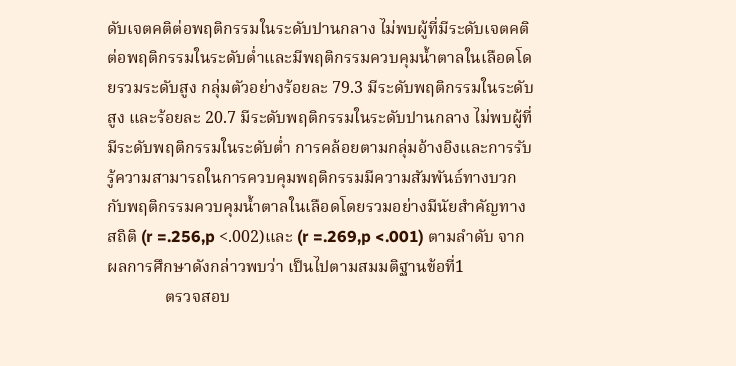ดับเจตคติต่อพฤติกรรมในระดับปานกลาง ไม่พบผู้ที่มีระดับเจตคติต่อพฤติกรรมในระดับต่ำและมีพฤติกรรมควบคุมน้ำตาลในเลือดโดยรวมระดับสูง กลุ่มตัวอย่างร้อยละ 79.3 มีระดับพฤติกรรมในระดับสูง และร้อยละ 20.7 มีระดับพฤติกรรมในระดับปานกลาง ไม่พบผู้ที่มีระดับพฤติกรรมในระดับต่ำ การคล้อยตามกลุ่มอ้างอิงและการรับรู้ความสามารถในการควบคุมพฤติกรรมมีความสัมพันธ์ทางบวกกับพฤติกรรมควบคุมน้ำตาลในเลือดโดยรวมอย่างมีนัยสำคัญทางสถิติ (r =.256,p <.002)และ (r =.269,p <.001) ตามลำดับ จากผลการศึกษาดังกล่าวพบว่า เป็นไปตามสมมติฐานข้อที่1
              ตรวจสอบ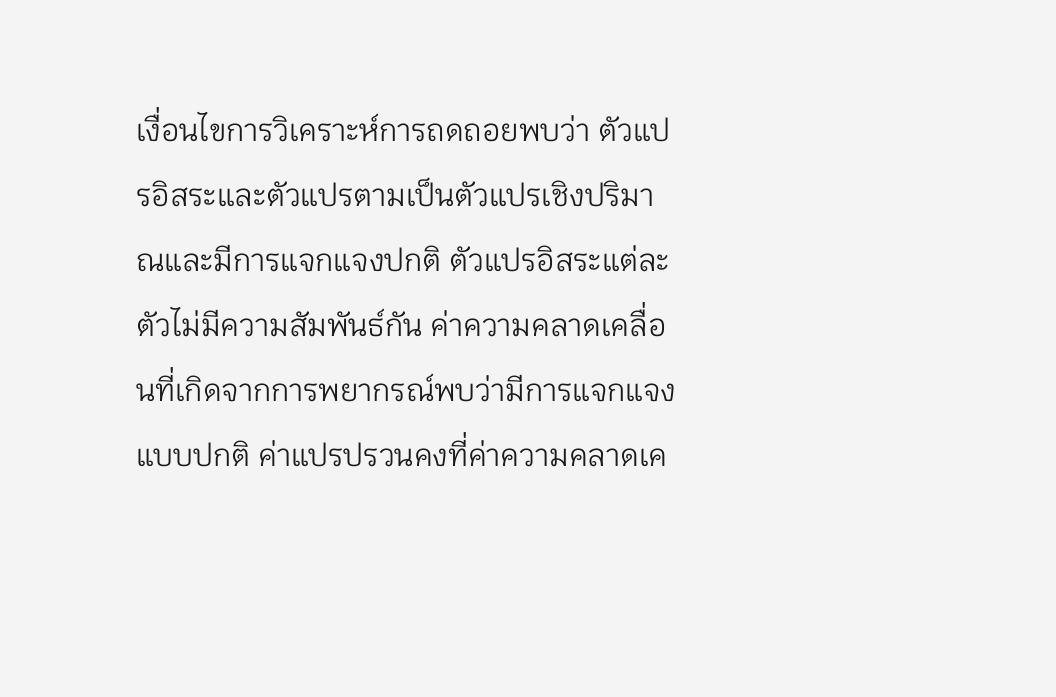เงื่อนไขการวิเคราะห์การถดถอยพบว่า ตัวแปรอิสระและตัวแปรตามเป็นตัวแปรเชิงปริมาณและมีการแจกแจงปกติ ตัวแปรอิสระแต่ละตัวไม่มีความสัมพันธ์กัน ค่าความคลาดเคลื่อนที่เกิดจากการพยากรณ์พบว่ามีการแจกแจงแบบปกติ ค่าแปรปรวนคงที่ค่าความคลาดเค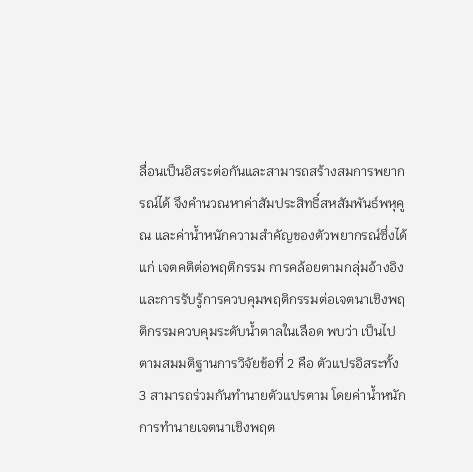ลื่อนเป็นอิสระต่อกันและสามารถสร้างสมการพยากรณ์ได้ จึงคำนวณหาค่าสัมประสิทธิ์สหสัมพันธ์พหุคูณ และค่าน้ำหนักความสำคัญของตัวพยากรณ์ซึ่งได้แก่ เจตคติต่อพฤติกรรม การคล้อยตามกลุ่มอ้างอิง และการรับรู้การควบคุมพฤติกรรมต่อเจตนาเชิงพฤติกรรมควบคุมระดับน้ำตาลในเลือด พบว่า เป็นไปตามสมมติฐานการวิจัยข้อที่ 2 คือ ตัวแปรอิสระทั้ง 3 สามารถร่วมกันทำนายตัวแปรตาม โดยค่าน้ำหนักการทำนายเจตนาเชิงพฤต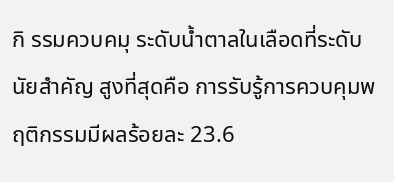กิ รรมควบคมุ ระดับน้ำตาลในเลือดที่ระดับนัยสำคัญ สูงที่สุดคือ การรับรู้การควบคุมพฤติกรรมมีผลร้อยละ 23.6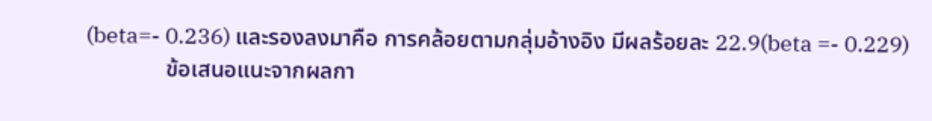(beta=- 0.236) และรองลงมาคือ การคล้อยตามกลุ่มอ้างอิง มีผลร้อยละ 22.9(beta =- 0.229)
              ข้อเสนอแนะจากผลกา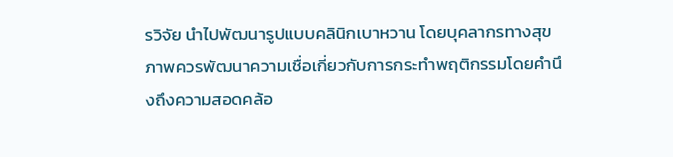รวิจัย นำไปพัฒนารูปแบบคลินิกเบาหวาน โดยบุคลากรทางสุขภาพควรพัฒนาความเชื่อเกี่ยวกับการกระทำพฤติกรรมโดยคำนึงถึงความสอดคล้อ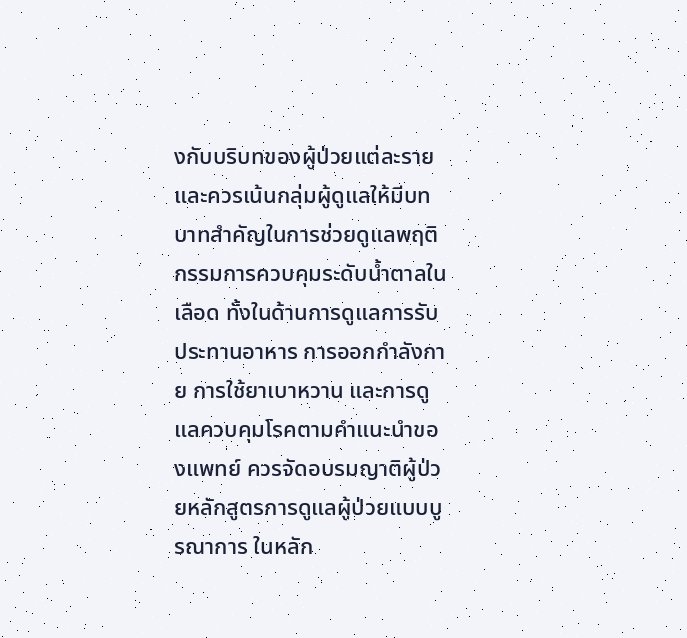งกับบริบทของผู้ป่วยแต่ละราย และควรเน้นกลุ่มผู้ดูแลให้มีบทบาทสำคัญในการช่วยดูแลพฤติกรรมการควบคุมระดับน้ำตาลในเลือด ทั้งในด้านการดูแลการรับประทานอาหาร การออกกำลังกาย การใช้ยาเบาหวาน และการดูแลควบคุมโรคตามคำแนะนำของแพทย์ ควรจัดอบรมญาติผู้ป่วยหลักสูตรการดูแลผู้ป่วยแบบบูรณาการ ในหลัก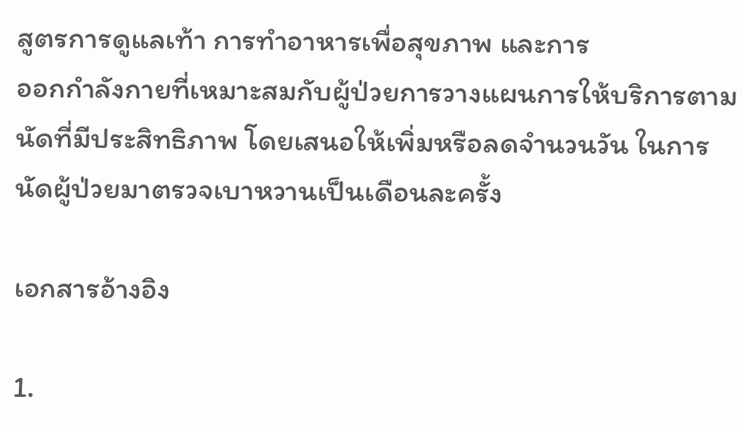สูตรการดูแลเท้า การทำอาหารเพื่อสุขภาพ และการ
ออกกำลังกายที่เหมาะสมกับผู้ป่วยการวางแผนการให้บริการตามนัดที่มีประสิทธิภาพ โดยเสนอให้เพิ่มหรือลดจำนวนวัน ในการนัดผู้ป่วยมาตรวจเบาหวานเป็นเดือนละครั้ง

เอกสารอ้างอิง

1.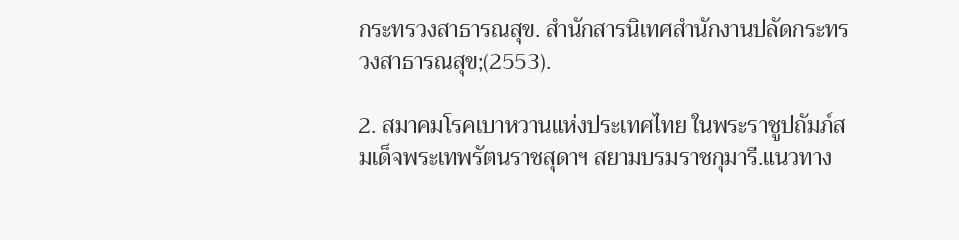กระทรวงสาธารณสุข. สำนักสารนิเทศสำนักงานปลัดกระทรวงสาธารณสุข;(2553).

2. สมาคมโรคเบาหวานแห่งประเทศไทย ในพระราชูปถัมภ์สมเด็จพระเทพรัตนราชสุดาฯ สยามบรมราชกุมารี.แนวทาง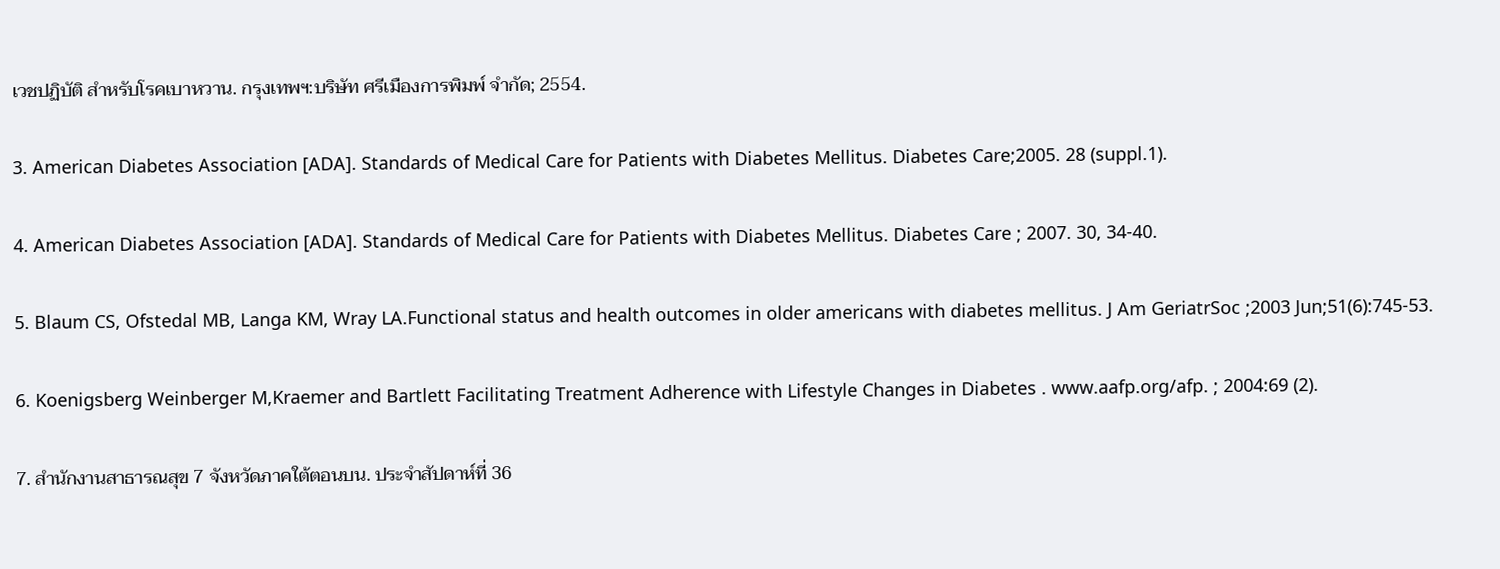เวชปฏิบัติ สำหรับโรคเบาหวาน. กรุงเทพฯ:บริษัท ศรีเมืองการพิมพ์ จำกัด; 2554.

3. American Diabetes Association [ADA]. Standards of Medical Care for Patients with Diabetes Mellitus. Diabetes Care;2005. 28 (suppl.1).

4. American Diabetes Association [ADA]. Standards of Medical Care for Patients with Diabetes Mellitus. Diabetes Care ; 2007. 30, 34-40.

5. Blaum CS, Ofstedal MB, Langa KM, Wray LA.Functional status and health outcomes in older americans with diabetes mellitus. J Am GeriatrSoc ;2003 Jun;51(6):745-53.

6. Koenigsberg Weinberger M,Kraemer and Bartlett Facilitating Treatment Adherence with Lifestyle Changes in Diabetes . www.aafp.org/afp. ; 2004:69 (2).

7. สำนักงานสาธารณสุข 7 จังหวัดภาคใต้ตอนบน. ประจำสัปดาห์ที่ 36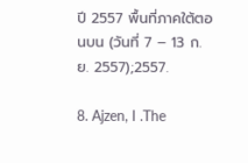ปี 2557 พื้นที่ภาคใต้ตอนบน (วันที่ 7 – 13 ก.ย. 2557);2557.

8. Ajzen, I .The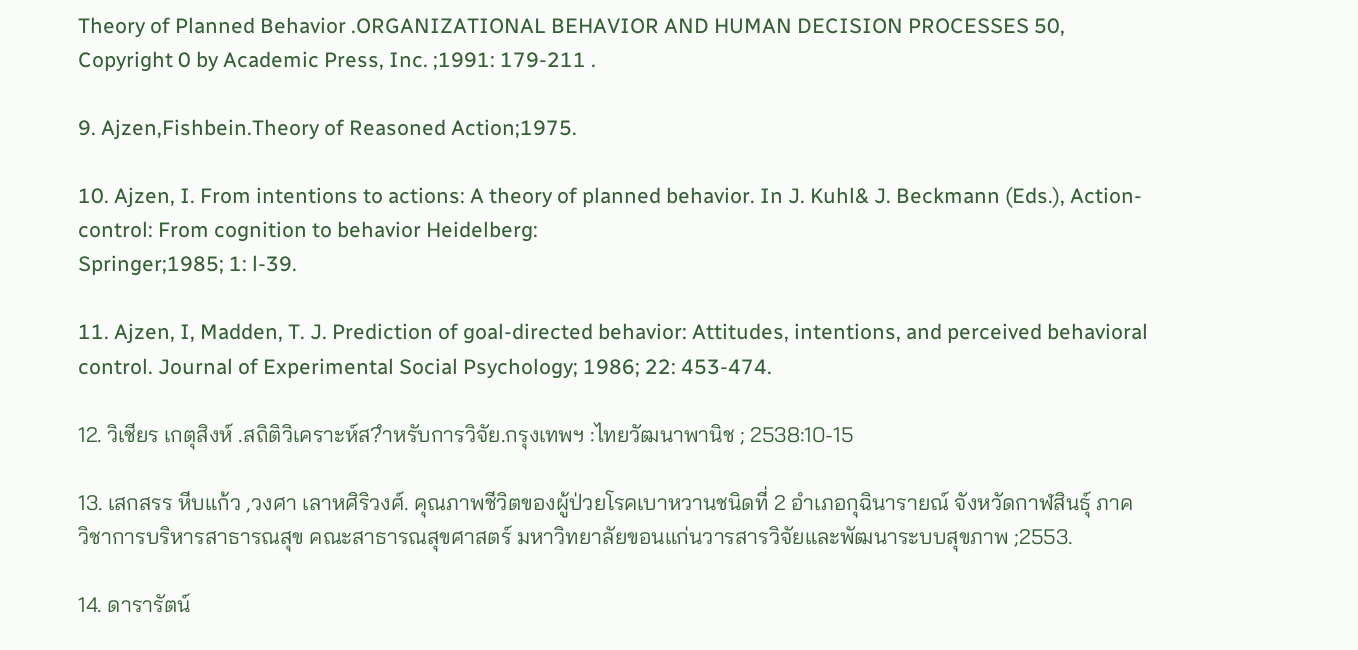Theory of Planned Behavior .ORGANIZATIONAL BEHAVIOR AND HUMAN DECISION PROCESSES 50, Copyright 0 by Academic Press, Inc. ;1991: 179-211 .

9. Ajzen,Fishbein.Theory of Reasoned Action;1975.

10. Ajzen, I. From intentions to actions: A theory of planned behavior. In J. Kuhl& J. Beckmann (Eds.), Action-control: From cognition to behavior Heidelberg:
Springer;1985; 1: l-39.

11. Ajzen, I, Madden, T. J. Prediction of goal-directed behavior: Attitudes, intentions, and perceived behavioral control. Journal of Experimental Social Psychology; 1986; 22: 453-474.

12. วิเชียร เกตุสิงห์ .สถิติวิเคราะห์ส?ำหรับการวิจัย.กรุงเทพฯ :ไทยวัฒนาพานิช ; 2538:10-15

13. เสกสรร หีบแก้ว ,วงศา เลาหศิริวงศ์. คุณภาพชีวิตของผู้ป่วยโรคเบาหวานชนิดที่ 2 อำเภอกุฉินารายณ์ จังหวัดกาฬสินธุ์ ภาควิชาการบริหารสาธารณสุข คณะสาธารณสุขศาสตร์ มหาวิทยาลัยขอนแก่นวารสารวิจัยและพัฒนาระบบสุขภาพ ;2553.

14. ดารารัตน์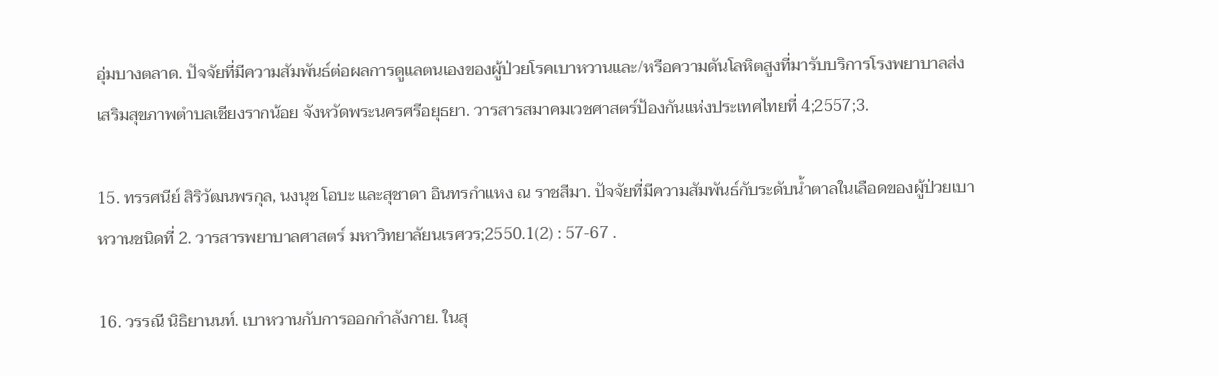อุ่มบางตลาด. ปัจจัยที่มีความสัมพันธ์ต่อผลการดูแลตนเองของผู้ป่วยโรคเบาหวานและ/หรือความดันโลหิตสูงที่มารับบริการโรงพยาบาลส่งเสริมสุขภาพตำบลเชียงรากน้อย จังหวัดพระนครศรีอยุธยา. วารสารสมาคมเวชศาสตร์ป้องกันแห่งประเทศไทยที่ 4;2557;3.

15. ทรรศนีย์ สิริวัฒนพรกุล, นงนุช โอบะ และสุชาดา อินทรกำแหง ณ ราชสีมา. ปัจจัยที่มีความสัมพันธ์กับระดับน้ำตาลในเลือดของผู้ป่วยเบาหวานชนิดที่ 2. วารสารพยาบาลศาสตร์ มหาวิทยาลัยนเรศวร;2550.1(2) : 57-67 .

16. วรรณี นิธิยานนท์. เบาหวานกับการออกกำลังกาย. ในสุ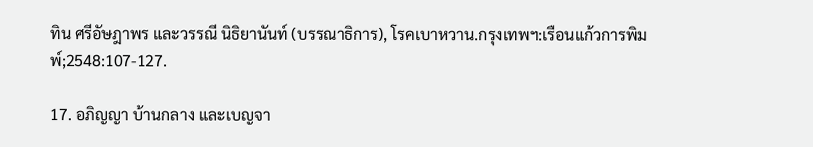ทิน ศรีอัษฎาพร และวรรณี นิธิยานันท์ (บรรณาธิการ), โรคเบาหวาน.กรุงเทพฯ:เรือนแก้วการพิมพ์;2548:107-127.

17. อภิญญา บ้านกลาง และเบญจา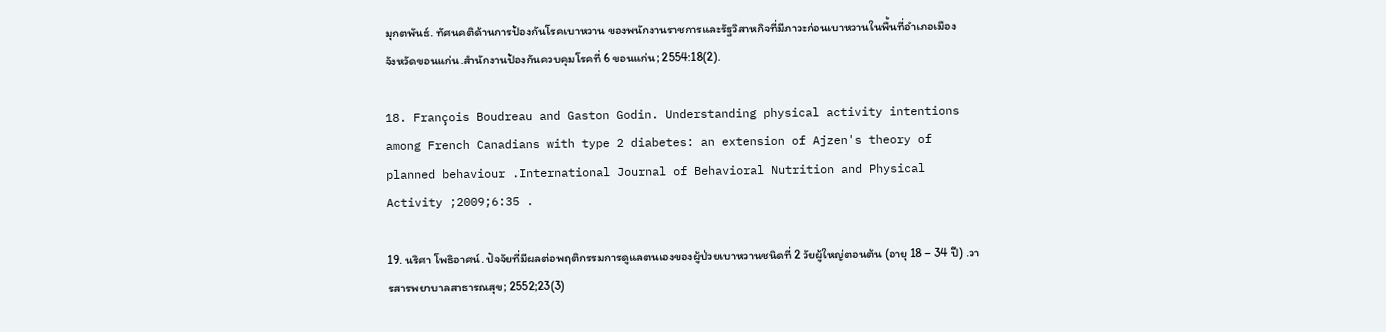มุกตพันธ์. ทัศนคติด้านการป้องกันโรคเบาหวาน ของพนักงานราชการและรัฐวิสาหกิจที่มีภาวะก่อนเบาหวานในพื้นที่อำเภอเมือง
จังหวัดขอนแก่น.สำนักงานป้องกันควบคุมโรคที่ 6 ขอนแก่น; 2554:18(2).

18. François Boudreau and Gaston Godin. Understanding physical activity intentions among French Canadians with type 2 diabetes: an extension of Ajzen's theory of planned behaviour .International Journal of Behavioral Nutrition and Physical Activity ;2009;6:35 .

19. นริศา โพธิอาศน์. ปัจจัยที่มีผลต่อพฤติกรรมการดูแลตนเองของผู้ป่วยเบาหวานชนิดที่ 2 วัยผู้ใหญ่ตอนต้น (อายุ 18 – 34 ปี) .วารสารพยาบาลสาธารณสุข; 2552;23(3)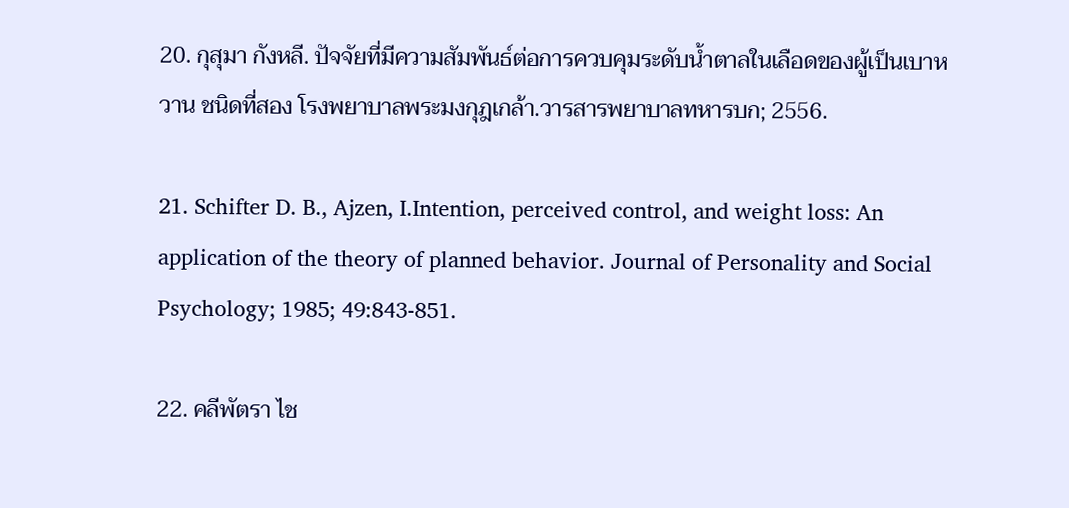20. กุสุมา กังหลี. ปัจจัยที่มีความสัมพันธ์ต่อการควบคุมระดับน้ำตาลในเลือดของผู้เป็นเบาหวาน ชนิดที่สอง โรงพยาบาลพระมงกุฎเกล้า.วารสารพยาบาลทหารบก; 2556.

21. Schifter D. B., Ajzen, I.Intention, perceived control, and weight loss: An application of the theory of planned behavior. Journal of Personality and Social Psychology; 1985; 49:843-851.

22. คลีพัตรา ไช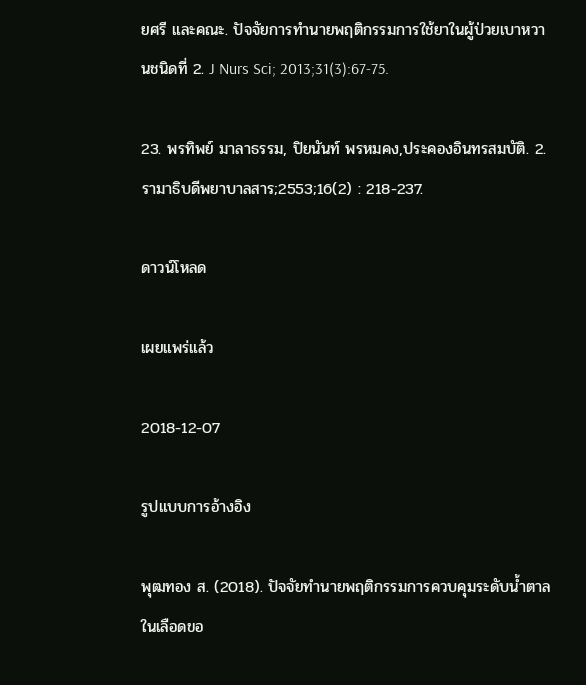ยศรี และคณะ. ปัจจัยการทำนายพฤติกรรมการใช้ยาในผู้ป่วยเบาหวานชนิดที่ 2. J Nurs Sci; 2013;31(3):67-75.

23. พรทิพย์ มาลาธรรม, ปิยนันท์ พรหมคง,ประคองอินทรสมบัติ. 2. รามาธิบดีพยาบาลสาร;2553;16(2) : 218-237.

ดาวน์โหลด

เผยแพร่แล้ว

2018-12-07

รูปแบบการอ้างอิง

พุฒทอง ส. (2018). ปัจจัยทำนายพฤติกรรมการควบคุมระดับน้ำตาลในเลือดขอ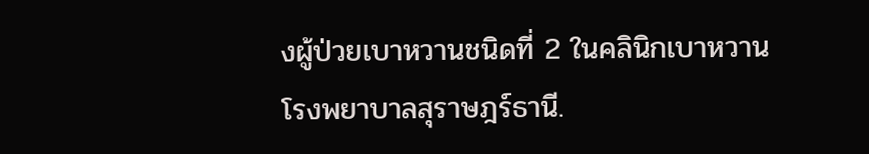งผู้ป่วยเบาหวานชนิดที่ 2 ในคลินิกเบาหวานโรงพยาบาลสุราษฎร์ธานี.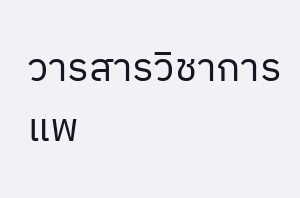วารสารวิชาการแพ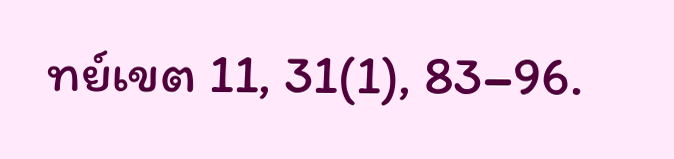ทย์เขต 11, 31(1), 83–96.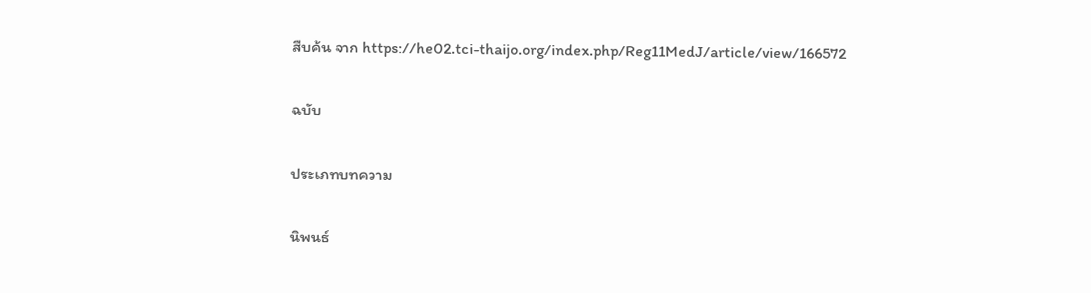สืบค้น จาก https://he02.tci-thaijo.org/index.php/Reg11MedJ/article/view/166572

ฉบับ

ประเภทบทความ

นิพนธ์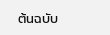ต้นฉบับ